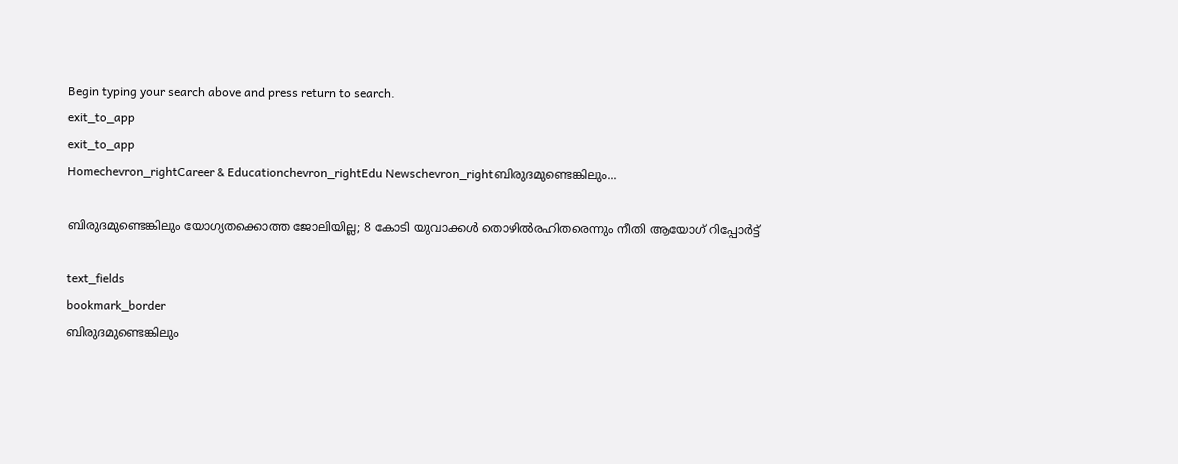Begin typing your search above and press return to search.
exit_to_app
exit_to_app
Homechevron_rightCareer & Educationchevron_rightEdu Newschevron_rightബിരുദമുണ്ടെങ്കിലും...

ബിരുദമുണ്ടെങ്കിലും യോഗ്യതക്കൊത്ത ജോലിയില്ല; 8 കോടി യുവാക്കൾ തൊഴിൽരഹിതരെന്നും നീതി ആയോഗ് റിപ്പോർട്ട്

text_fields
bookmark_border
ബിരുദമുണ്ടെങ്കിലും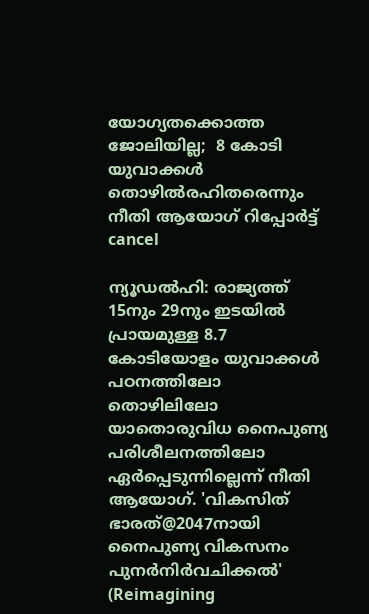യോഗ്യതക്കൊത്ത ജോലിയില്ല;  8 കോടി യുവാക്കൾ തൊഴിൽരഹിതരെന്നും നീതി ആയോഗ് റിപ്പോർട്ട്
cancel

ന്യൂഡൽഹി: രാജ്യത്ത് 15നും 29നും ഇടയിൽ പ്രായമുള്ള 8.7 കോടിയോളം യുവാക്കൾ പഠനത്തിലോ തൊഴിലിലോ യാതൊരുവിധ നൈപുണ്യ പരിശീലനത്തിലോ ഏർപ്പെടുന്നില്ലെന്ന് നീതി ആയോഗ്. 'വികസിത് ഭാരത്@2047നായി നൈപുണ്യ വികസനം പുനർനിർവചിക്കൽ' (Reimagining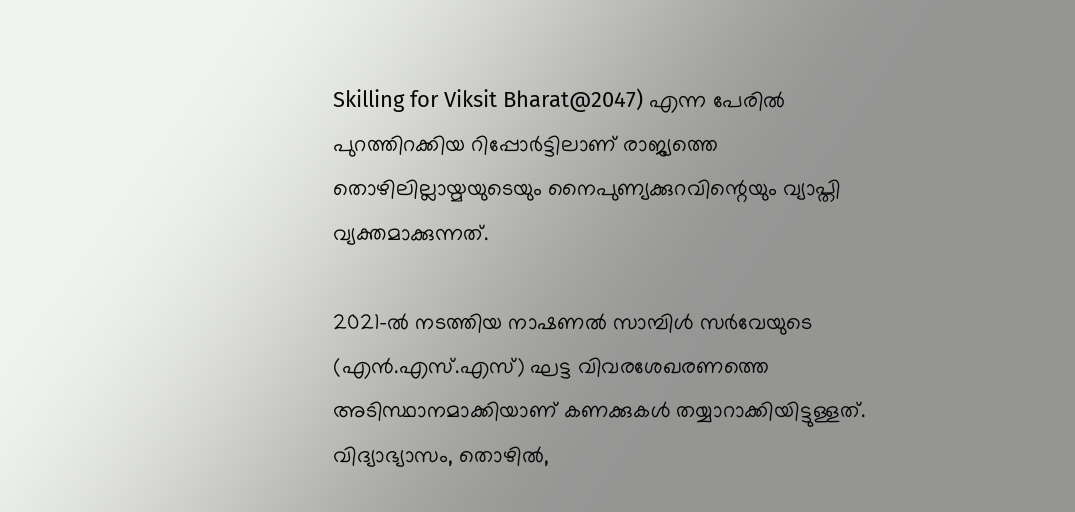Skilling for Viksit Bharat@2047) എന്ന പേരിൽ പുറത്തിറക്കിയ റിപ്പോർട്ടിലാണ് രാജ്യത്തെ തൊഴിലില്ലായ്മയുടെയും നൈപുണ്യക്കുറവിന്റെയും വ്യാപ്തി വ്യക്തമാക്കുന്നത്.

2021-ൽ നടത്തിയ നാഷണൽ സാമ്പിൾ സർവേയുടെ (എൻ.എസ്.എസ്) ഘട്ട വിവരശേഖരണത്തെ അടിസ്ഥാനമാക്കിയാണ് കണക്കുകൾ തയ്യാറാക്കിയിട്ടുള്ളത്. വിദ്യാഭ്യാസം, തൊഴിൽ,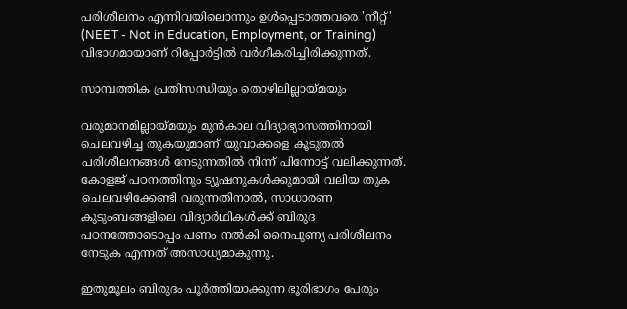പരിശീലനം എന്നിവയിലൊന്നും ഉൾപ്പെടാത്തവരെ 'നീറ്റ്' (NEET - Not in Education, Employment, or Training) വിഭാഗമായാണ് റിപ്പോർട്ടിൽ വർഗീകരിച്ചിരിക്കുന്നത്.

സാമ്പത്തിക പ്രതിസന്ധിയും തൊഴിലില്ലായ്മയും

വരുമാനമില്ലായ്മയും മുൻകാല വിദ്യാഭ്യാസത്തിനായി ചെലവഴിച്ച തുകയുമാണ് യുവാക്കളെ കൂടുതൽ പരിശീലനങ്ങൾ നേടുന്നതിൽ നിന്ന് പിന്നോട്ട് വലിക്കുന്നത്. കോളജ് പഠനത്തിനും ട്യൂഷനുകൾക്കുമായി വലിയ തുക ചെലവഴിക്കേണ്ടി വരുന്നതിനാൽ, സാധാരണ കുടുംബങ്ങളിലെ വിദ്യാർഥികൾക്ക് ബിരുദ പഠനത്തോടൊപ്പം പണം നൽകി നൈപുണ്യ പരിശീലനം നേടുക എന്നത് അസാധ്യമാകുന്നു.

ഇതുമൂലം ബിരുദം പൂർത്തിയാക്കുന്ന ഭൂരിഭാഗം പേരും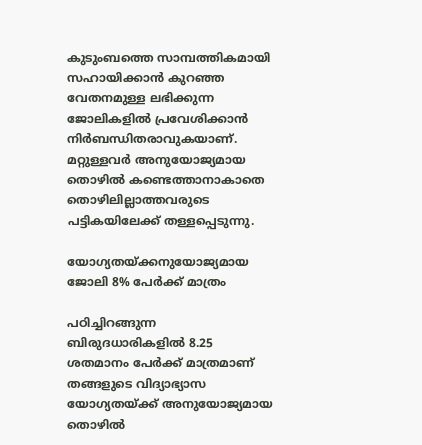കുടുംബത്തെ സാമ്പത്തികമായി സഹായിക്കാൻ കുറഞ്ഞ വേതനമുള്ള ലഭിക്കുന്ന ജോലികളിൽ പ്രവേശിക്കാൻ നിർബന്ധിതരാവുകയാണ്. മറ്റുള്ളവർ അനുയോജ്യമായ തൊഴിൽ കണ്ടെത്താനാകാതെ തൊഴിലില്ലാത്തവരുടെ പട്ടികയിലേക്ക് തള്ളപ്പെടുന്നു.

യോഗ്യതയ്ക്കനുയോജ്യമായ ജോലി 8% പേർക്ക് മാത്രം

പഠിച്ചിറങ്ങുന്ന ബിരുദധാരികളിൽ 8.25 ശതമാനം പേർക്ക് മാത്രമാണ് തങ്ങളുടെ വിദ്യാഭ്യാസ യോഗ്യതയ്ക്ക് അനുയോജ്യമായ തൊഴിൽ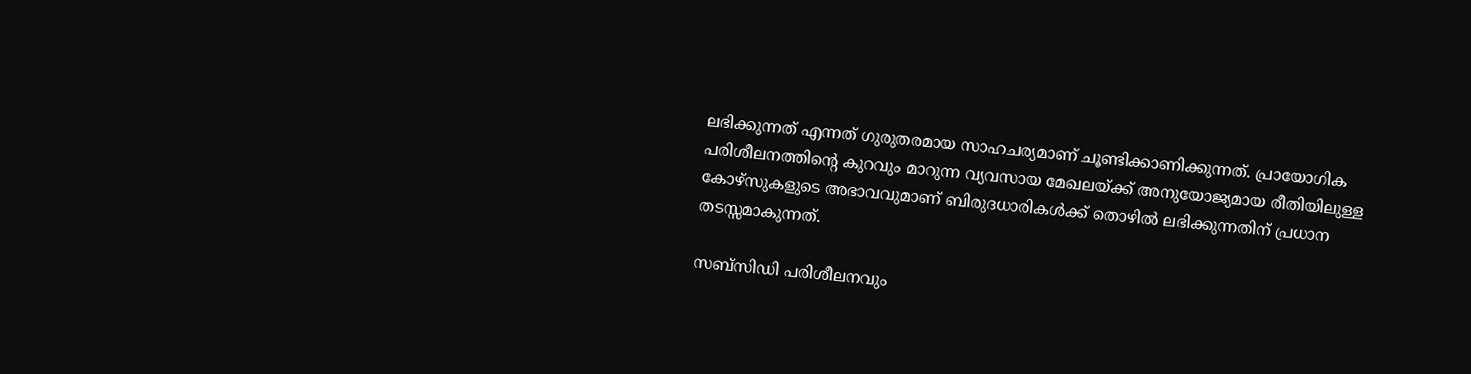ലഭിക്കുന്നത് എന്നത് ഗുരുതരമായ സാഹചര്യമാണ് ചൂണ്ടിക്കാണിക്കുന്നത്. പ്രായോഗിക പരിശീലനത്തിന്റെ കുറവും മാറുന്ന വ്യവസായ മേഖലയ്ക്ക് അനുയോജ്യമായ രീതിയിലുള്ള കോഴ്‌സുകളുടെ അഭാവവുമാണ് ബിരുദധാരികൾക്ക് തൊഴിൽ ലഭിക്കുന്നതിന് പ്രധാന തടസ്സമാകുന്നത്.

സബ്‌സിഡി പരിശീലനവും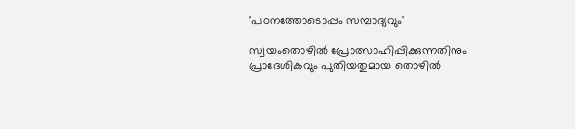'പഠനത്തോടൊപ്പം സമ്പാദ്യവും'

സ്വയംതൊഴിൽ പ്രോത്സാഹിപ്പിക്കുന്നതിനും പ്രാദേശികവും പുതിയതുമായ തൊഴിൽ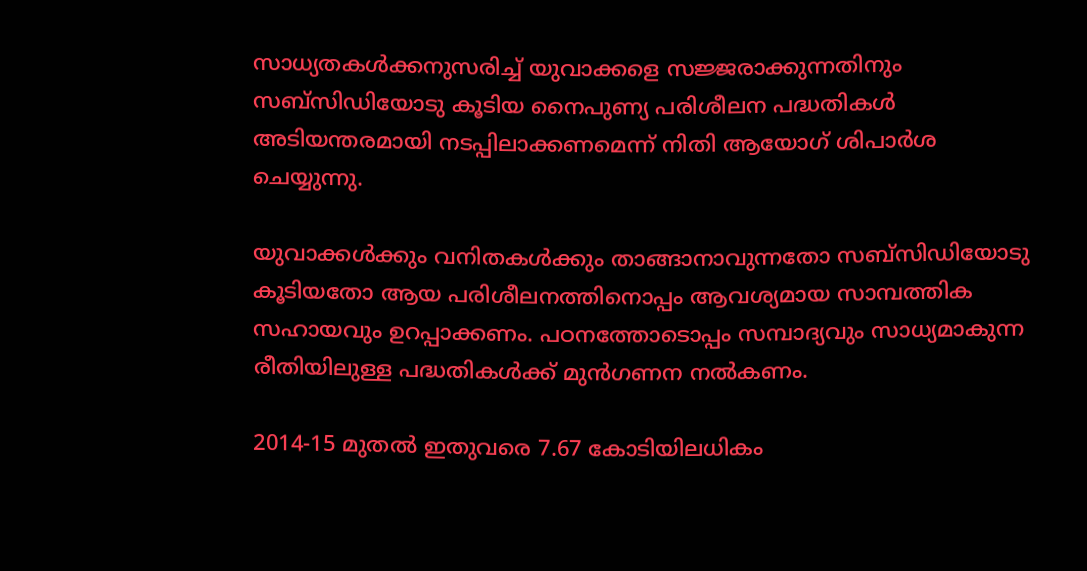സാധ്യതകൾക്കനുസരിച്ച് യുവാക്കളെ സജ്ജരാക്കുന്നതിനും സബ്‌സിഡിയോടു കൂടിയ നൈപുണ്യ പരിശീലന പദ്ധതികൾ അടിയന്തരമായി നടപ്പിലാക്കണമെന്ന് നിതി ആയോഗ് ശിപാർശ ചെയ്യുന്നു.

യുവാക്കൾക്കും വനിതകൾക്കും താങ്ങാനാവുന്നതോ സബ്‌സിഡിയോടു കൂടിയതോ ആയ പരിശീലനത്തിനൊപ്പം ആവശ്യമായ സാമ്പത്തിക സഹായവും ഉറപ്പാക്കണം. പഠനത്തോടൊപ്പം സമ്പാദ്യവും സാധ്യമാകുന്ന രീതിയിലുള്ള പദ്ധതികൾക്ക് മുൻഗണന നൽകണം.

2014-15 മുതൽ ഇതുവരെ 7.67 കോടിയിലധികം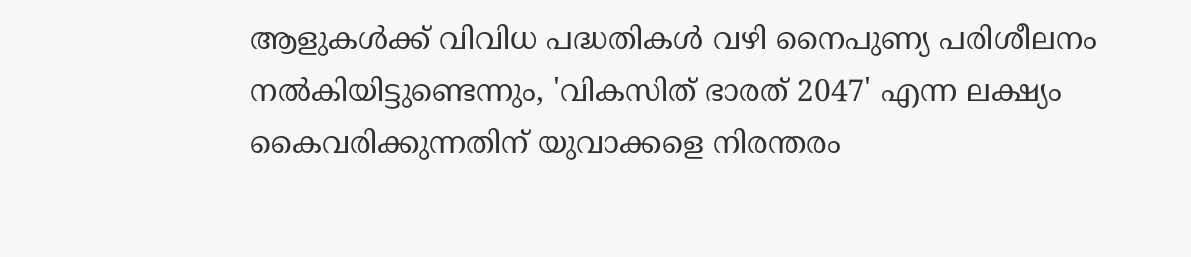ആളുകൾക്ക് വിവിധ പദ്ധതികൾ വഴി നൈപുണ്യ പരിശീലനം നൽകിയിട്ടുണ്ടെന്നും, 'വികസിത് ഭാരത് 2047' എന്ന ലക്ഷ്യം കൈവരിക്കുന്നതിന് യുവാക്കളെ നിരന്തരം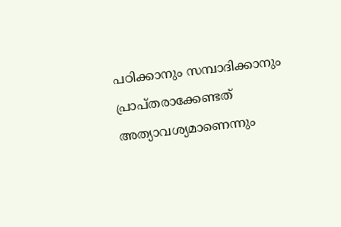പഠിക്കാനും സമ്പാദിക്കാനും പ്രാപ്തരാക്കേണ്ടത് അത്യാവശ്യമാണെന്നും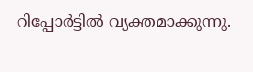റിപ്പോർട്ടിൽ വ്യക്തമാക്കുന്നു.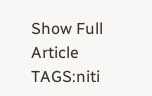Show Full Article
TAGS:niti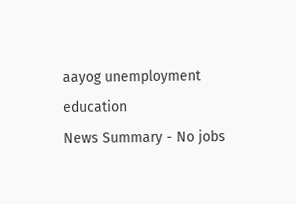aayog unemployment education
News Summary - No jobs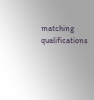matching qualifications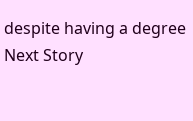despite having a degree
Next Story